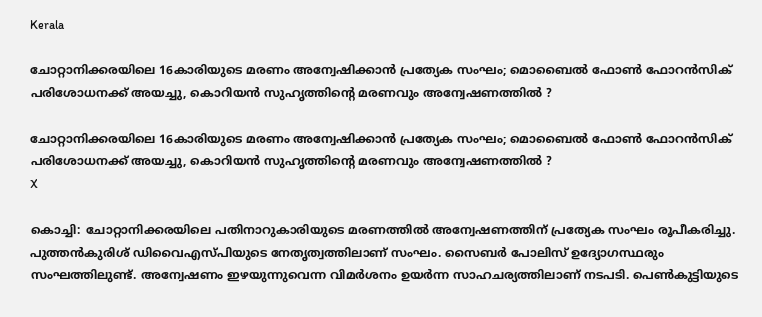Kerala

ചോറ്റാനിക്കരയിലെ 16കാരിയുടെ മരണം അന്വേഷിക്കാന്‍ പ്രത്യേക സംഘം; മൊബൈല്‍ ഫോണ്‍ ഫോറന്‍സിക് പരിശോധനക്ക് അയച്ചു, കൊറിയന്‍ സുഹൃത്തിന്റെ മരണവും അന്വേഷണത്തില്‍ ?

ചോറ്റാനിക്കരയിലെ 16കാരിയുടെ മരണം അന്വേഷിക്കാന്‍ പ്രത്യേക സംഘം; മൊബൈല്‍ ഫോണ്‍ ഫോറന്‍സിക് പരിശോധനക്ക് അയച്ചു, കൊറിയന്‍ സുഹൃത്തിന്റെ മരണവും അന്വേഷണത്തില്‍ ?
X

കൊച്ചി: ചോറ്റാനിക്കരയിലെ പതിനാറുകാരിയുടെ മരണത്തില്‍ അന്വേഷണത്തിന് പ്രത്യേക സംഘം രൂപീകരിച്ചു. പുത്തന്‍കുരിശ് ഡിവൈഎസ്പിയുടെ നേതൃത്വത്തിലാണ് സംഘം. സൈബര്‍ പോലിസ് ഉദ്യോഗസ്ഥരും സംഘത്തിലുണ്ട്. അന്വേഷണം ഇഴയുന്നുവെന്ന വിമര്‍ശനം ഉയര്‍ന്ന സാഹചര്യത്തിലാണ് നടപടി. പെണ്‍കുട്ടിയുടെ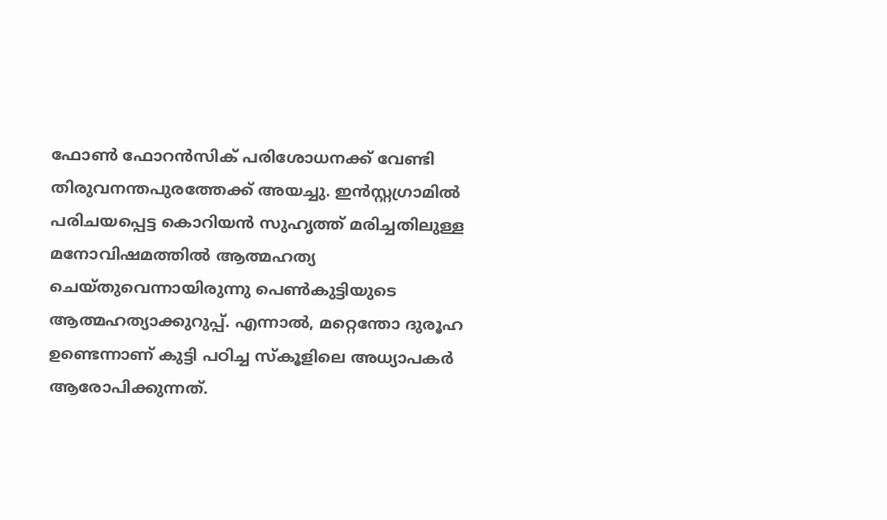ഫോണ്‍ ഫോറന്‍സിക് പരിശോധനക്ക് വേണ്ടി തിരുവനന്തപുരത്തേക്ക് അയച്ചു. ഇന്‍സ്റ്റഗ്രാമില്‍ പരിചയപ്പെട്ട കൊറിയന്‍ സുഹൃത്ത് മരിച്ചതിലുള്ള മനോവിഷമത്തില്‍ ആത്മഹത്യ ചെയ്തുവെന്നായിരുന്നു പെണ്‍കുട്ടിയുടെ ആത്മഹത്യാക്കുറുപ്പ്. എന്നാല്‍, മറ്റെന്തോ ദുരൂഹ ഉണ്ടെന്നാണ് കുട്ടി പഠിച്ച സ്‌കൂളിലെ അധ്യാപകര്‍ ആരോപിക്കുന്നത്.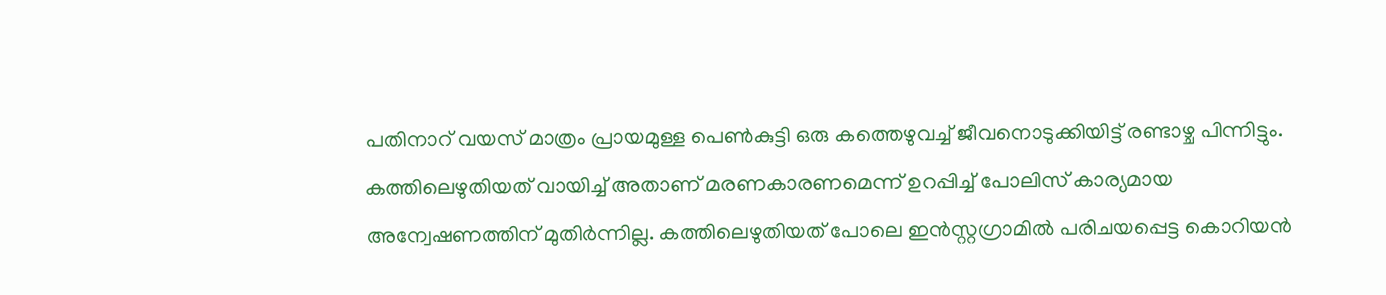പതിനാറ് വയസ് മാത്രം പ്രായമുള്ള പെണ്‍കുട്ടി ഒരു കത്തെഴുവച്ച് ജീവനൊടുക്കിയിട്ട് രണ്ടാഴ്ച പിന്നിട്ടും. കത്തിലെഴുതിയത് വായിച്ച് അതാണ് മരണകാരണമെന്ന് ഉറപ്പിച്ച് പോലിസ് കാര്യമായ അന്വേഷണത്തിന് മുതിര്‍ന്നില്ല. കത്തിലെഴുതിയത് പോലെ ഇന്‍സ്റ്റഗ്രാമില്‍ പരിചയപ്പെട്ട കൊറിയന്‍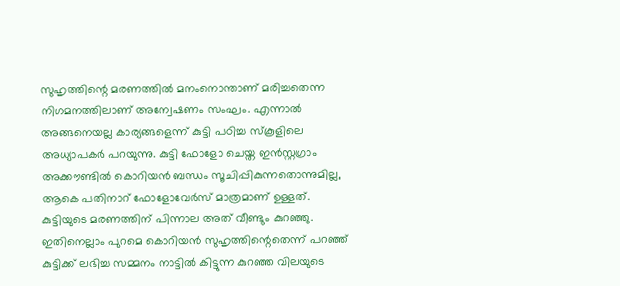സുഹൃത്തിന്റെ മരണത്തില്‍ മനംനൊന്താണ് മരിച്ചതെന്ന നിഗമനത്തിലാണ് അന്വേഷണം സംഘം. എന്നാല്‍ അങ്ങനെയല്ല കാര്യങ്ങളെന്ന് കുട്ടി പഠിച്ച സ്‌കൂളിലെ അധ്യാപകര്‍ പറയുന്നു. കുട്ടി ഫോളോ ചെയ്ത ഇന്‍സ്റ്റഗ്രാം അക്കൗണ്ടില്‍ കൊറിയന്‍ ബന്ധം സൂചിപ്പികുന്നതൊന്നുമില്ല, ആകെ പതിനാറ് ഫോളോവേര്‍സ് മാത്രമാണ് ഉള്ളത്. കുട്ടിയുടെ മരണത്തിന് പിന്നാല അത് വീണ്ടും കുറഞ്ഞു. ഇതിനെല്ലാം പുറമെ കൊറിയന്‍ സുഹൃത്തിന്റെതെന്ന് പറഞ്ഞ് കുട്ടിക്ക് ലഭിച്ച സമ്മനം നാട്ടില്‍ കിട്ടുന്ന കുറഞ്ഞ വിലയുടെ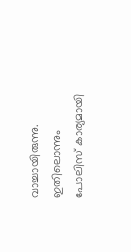വാച്ചായിരുന്നു. ഇതിലൊന്നും പോലിസ് കാര്യമായി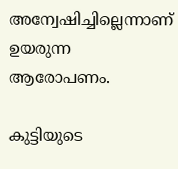അന്വേഷിച്ചില്ലെന്നാണ് ഉയരുന്ന ആരോപണം.

കുട്ടിയുടെ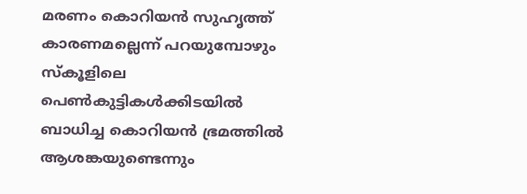മരണം കൊറിയന്‍ സുഹൃത്ത് കാരണമല്ലെന്ന് പറയുമ്പോഴും സ്‌കൂളിലെ പെണ്‍കുട്ടികള്‍ക്കിടയില്‍ ബാധിച്ച കൊറിയന്‍ ഭ്രമത്തില്‍ ആശങ്കയുണ്ടെന്നും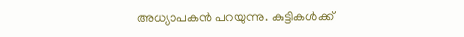അധ്യാപകന്‍ പറയുന്നു. കുട്ടികള്‍ക്ക്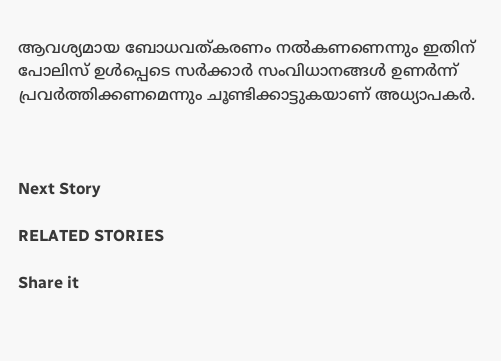ആവശ്യമായ ബോധവത്കരണം നല്‍കണണെന്നും ഇതിന് പോലിസ് ഉള്‍പ്പെടെ സര്‍ക്കാര്‍ സംവിധാനങ്ങള്‍ ഉണര്‍ന്ന് പ്രവര്‍ത്തിക്കണമെന്നും ചൂണ്ടിക്കാട്ടുകയാണ് അധ്യാപകര്‍.



Next Story

RELATED STORIES

Share it